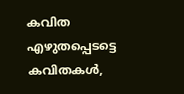കവിത
എഴുതപ്പെടട്ടെ കവിതകൾ,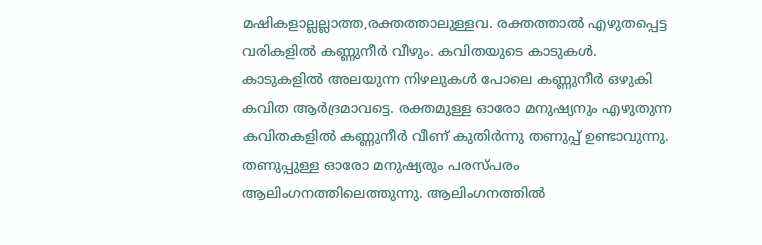മഷികളാല്ലല്ലാത്ത,രക്തത്താലുള്ളവ. രക്തത്താൽ എഴുതപ്പെട്ട വരികളിൽ കണ്ണുനീർ വീഴും. കവിതയുടെ കാടുകൾ. കാടുകളിൽ അലയുന്ന നിഴലുകൾ പോലെ കണ്ണുനീർ ഒഴുകി കവിത ആർദ്രമാവട്ടെ. രക്തമുള്ള ഓരോ മനുഷ്യനും എഴുതുന്ന കവിതകളിൽ കണ്ണുനീർ വീണ് കുതിർന്നു തണുപ്പ് ഉണ്ടാവുന്നു. തണുപ്പുള്ള ഓരോ മനുഷ്യരും പരസ്പരം ആലിംഗനത്തിലെത്തുന്നു. ആലിംഗനത്തിൽ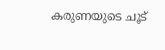കരുണയുടെ ചൂട്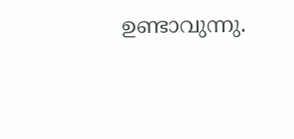ഉണ്ടാവുന്നു.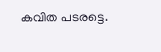കവിത പടരട്ടെ.